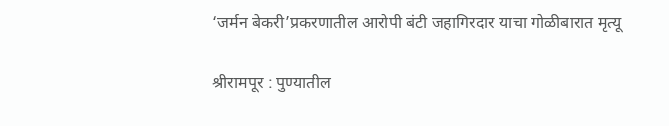‘जर्मन बेकरी’प्रकरणातील आरोपी बंटी जहागिरदार याचा गोळीबारात मृत्यू

श्रीरामपूर : पुण्यातील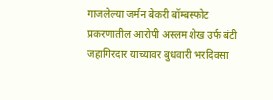गाजलेल्या जर्मन बेकरी बॉम्बस्फोट प्रकरणातील आरोपी अस्लम शेख उर्फ बंटी जहागिरदार याच्यावर बुधवारी भरदिवसा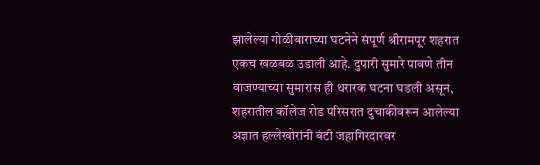झालेल्या गोळीबाराच्या घटनेने संपूर्ण श्रीरामपूर शहरात एकच खळबळ उडाली आहे. दुपारी सुमारे पावणे तीन वाजण्याच्या सुमारास ही थरारक घटना घडली असून, शहरातील कॉलेज रोड परिसरात दुचाकीवरून आलेल्या अज्ञात हल्लेखोरांनी बंटी जहागिरदारवर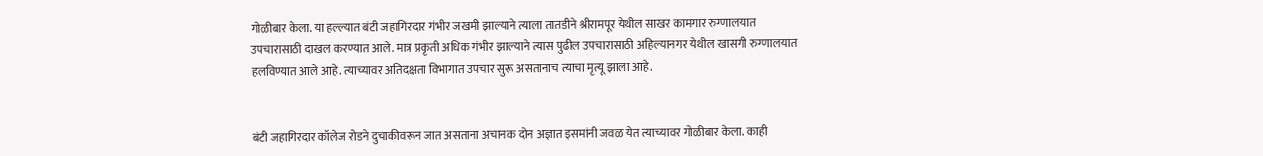गोळीबार केला. या हल्ल्यात बंटी जहागिरदार गंभीर जखमी झाल्याने त्याला तातडीने श्रीरामपूर येथील साखर कामगार रुग्णालयात उपचारासाठी दाखल करण्यात आले. मात्र प्रकृती अधिक गंभीर झाल्याने त्यास पुढील उपचारासाठी अहिल्यानगर येथील खासगी रुग्णालयात हलविण्यात आले आहे. त्याच्यावर अतिदक्षता विभागात उपचार सुरू असतानाच त्याचा मृत्यू झाला आहे.


बंटी जहागिरदार कॉलेज रोडने दुचाकीवरून जात असताना अचानक दोन अज्ञात इसमांनी जवळ येत त्याच्यावर गोळीबार केला. काही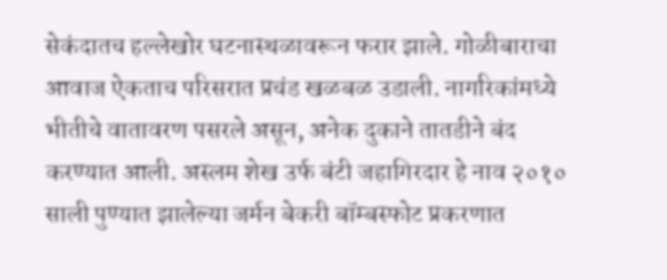सेकंदातच हल्लेखोर घटनास्थळावरून फरार झाले. गोळीबाराचा आवाज ऐकताच परिसरात प्रचंड खळबळ उडाली. नागरिकांमध्ये भीतीचे वातावरण पसरले असून, अनेक दुकाने तातडीने बंद करण्यात आली. अस्लम शेख उर्फ बंटी जहागिरदार हे नाव २०१० साली पुण्यात झालेल्या जर्मन बेकरी बॉम्बस्फोट प्रकरणात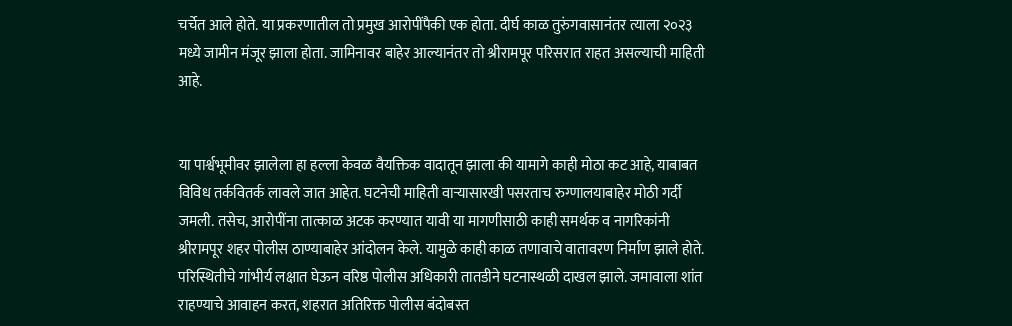चर्चेत आले होते. या प्रकरणातील तो प्रमुख आरोपींपैकी एक होता. दीर्घ काळ तुरुंगवासानंतर त्याला २०२३ मध्ये जामीन मंजूर झाला होता. जामिनावर बाहेर आल्यानंतर तो श्रीरामपूर परिसरात राहत असल्याची माहिती आहे.


या पार्श्वभूमीवर झालेला हा हल्ला केवळ वैयक्तिक वादातून झाला की यामागे काही मोठा कट आहे, याबाबत विविध तर्कवितर्क लावले जात आहेत. घटनेची माहिती वाऱ्यासारखी पसरताच रुग्णालयाबाहेर मोठी गर्दी जमली. तसेच, आरोपींना तात्काळ अटक करण्यात यावी या मागणीसाठी काही समर्थक व नागरिकांनी श्रीरामपूर शहर पोलीस ठाण्याबाहेर आंदोलन केले. यामुळे काही काळ तणावाचे वातावरण निर्माण झाले होते. परिस्थितीचे गांभीर्य लक्षात घेऊन वरिष्ठ पोलीस अधिकारी तातडीने घटनास्थळी दाखल झाले. जमावाला शांत राहण्याचे आवाहन करत, शहरात अतिरिक्त पोलीस बंदोबस्त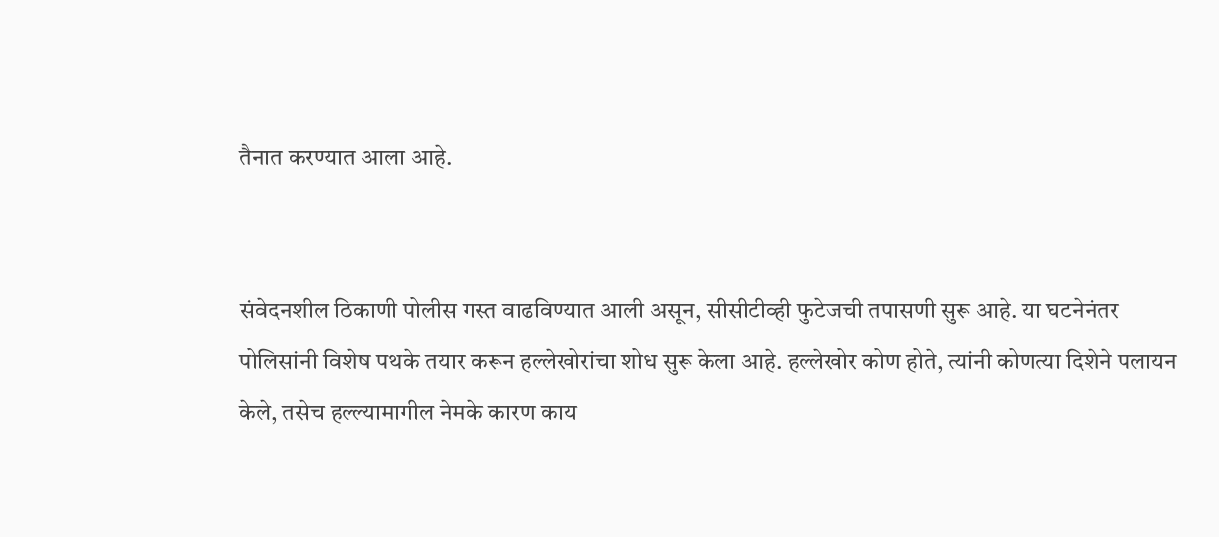तैनात करण्यात आला आहे.


संवेदनशील ठिकाणी पोलीस गस्त वाढविण्यात आली असून, सीसीटीव्ही फुटेजची तपासणी सुरू आहे. या घटनेनंतर पोलिसांनी विशेष पथके तयार करून हल्लेखोरांचा शोध सुरू केला आहे. हल्लेखोर कोण होते, त्यांनी कोणत्या दिशेने पलायन केले, तसेच हल्ल्यामागील नेमके कारण काय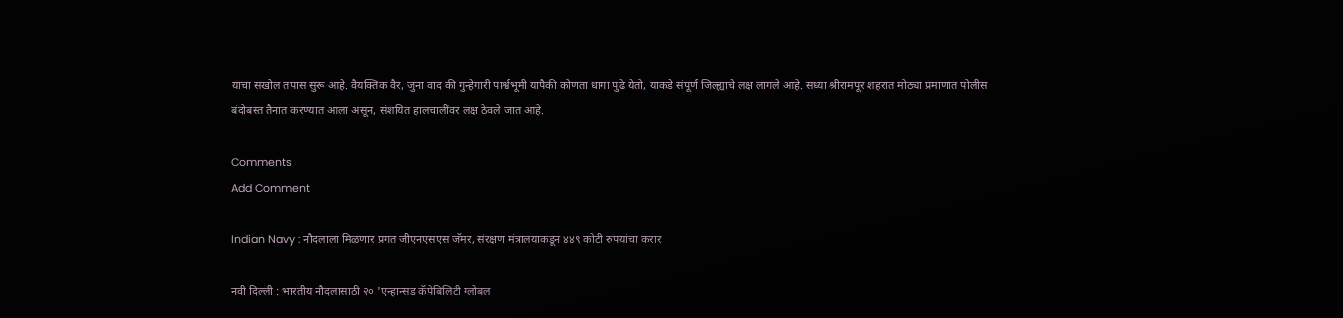याचा सखोल तपास सुरू आहे. वैयक्तिक वैर, जुना वाद की गुन्हेगारी पार्श्वभूमी यापैकी कोणता धागा पुढे येतो, याकडे संपूर्ण जिल्ह्याचे लक्ष लागले आहे. सध्या श्रीरामपूर शहरात मोठ्या प्रमाणात पोलीस बंदोबस्त तैनात करण्यात आला असून, संशयित हालचालींवर लक्ष ठेवले जात आहे.

Comments
Add Comment

Indian Navy : नौदलाला मिळणार प्रगत जीएनएसएस जॅमर, संरक्षण मंत्रालयाकडून ४४९ कोटी रुपयांचा करार

नवी दिल्ली : भारतीय नौदलासाठी २० 'एन्हान्सड कॅपेबिलिटी ग्लोबल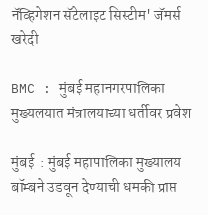नॅव्हिगेशन सॅटेलाइट सिस्टीम' जॅमर्स खरेदी

BMC : मुंबई महानगरपालिका मुख्यलयात मंत्रालयाच्या धर्तीवर प्रवेश

मुंबई  : मुंबई महापालिका मुख्यालय बॉम्बने उडवून देण्याची धमकी प्राप्त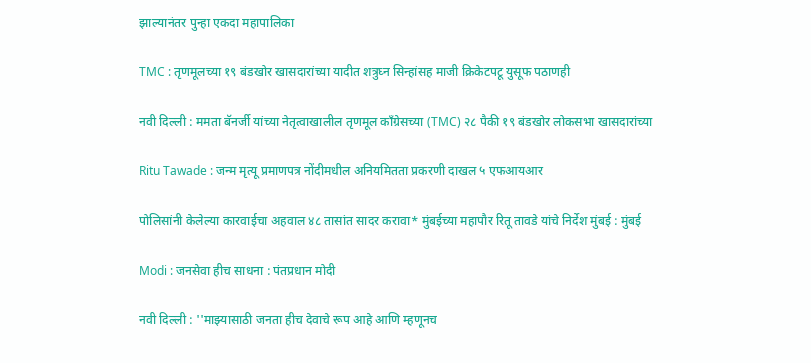झाल्यानंतर पुन्हा एकदा महापालिका

TMC : तृणमूलच्या १९ बंडखोर खासदारांच्या यादीत शत्रुघ्न सिन्हांसह माजी क्रिकेटपटू युसूफ पठाणही

नवी दिल्ली : ममता बॅनर्जी यांच्या नेतृत्वाखालील तृणमूल काँग्रेसच्या (TMC) २८ पैकी १९ बंडखोर लोकसभा खासदारांच्या

Ritu Tawade : जन्म मृत्यू प्रमाणपत्र नोंदीमधील अनियमितता प्रकरणी दाखल ५ एफआयआर

पोलिसांनी केलेल्या कारवाईचा अहवाल ४८ तासांत सादर करावा* मुंबईच्या महापौर रितू तावडे यांचे निर्देश मुंबई : मुंबई

Modi : जनसेवा हीच साधना : पंतप्रधान मोदी

नवी दिल्ली : ''माझ्यासाठी जनता हीच देवाचे रूप आहे आणि म्हणूनच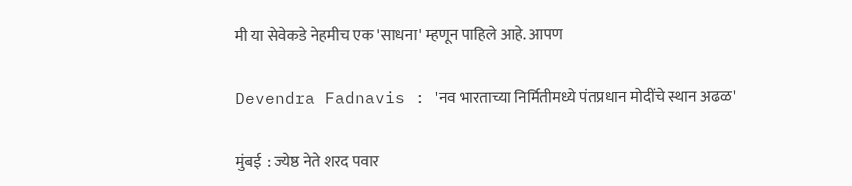मी या सेवेकडे नेहमीच एक 'साधना' म्हणून पाहिले आहे. आपण

Devendra Fadnavis : 'नव भारताच्या निर्मितीमध्ये पंतप्रधान मोदींचे स्थान अढळ'

मुंबई  : ज्येष्ठ नेते शरद पवार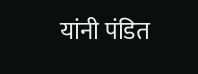यांनी पंडित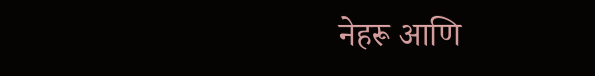नेहरू आणि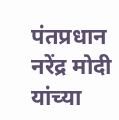पंतप्रधान नरेंद्र मोदी यांच्या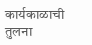कार्यकाळाची तुलना